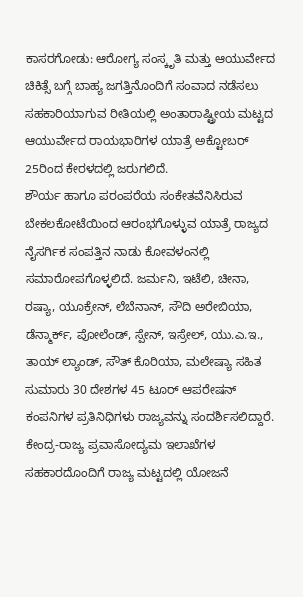ಕಾಸರಗೋಡು: ಆರೋಗ್ಯ ಸಂಸ್ಕೃತಿ ಮತ್ತು ಆಯುರ್ವೇದ ಚಿಕಿತ್ಸೆ ಬಗ್ಗೆ ಬಾಹ್ಯ ಜಗತ್ತಿನೊಂದಿಗೆ ಸಂವಾದ ನಡೆಸಲು ಸಹಕಾರಿಯಾಗುವ ರೀತಿಯಲ್ಲಿ ಅಂತಾರಾಷ್ಟ್ರೀಯ ಮಟ್ಟದ ಆಯುರ್ವೇದ ರಾಯಭಾರಿಗಳ ಯಾತ್ರೆ ಅಕ್ಟೋಬರ್ 25ರಿಂದ ಕೇರಳದಲ್ಲಿ ಜರುಗಲಿದೆ.
ಶೌರ್ಯ ಹಾಗೂ ಪರಂಪರೆಯ ಸಂಕೇತವೆನಿಸಿರುವ ಬೇಕಲಕೋಟೆಯಿಂದ ಆರಂಭಗೊಳ್ಳುವ ಯಾತ್ರೆ ರಾಜ್ಯದ ನೈಸರ್ಗಿಕ ಸಂಪತ್ತಿನ ನಾಡು ಕೋವಳಂನಲ್ಲಿ ಸಮಾರೋಪಗೊಳ್ಳಲಿದೆ. ಜರ್ಮನಿ, ಇಟೆಲಿ, ಚೀನಾ, ರಷ್ಯಾ, ಯೂಕ್ರೇನ್, ಲೆಬೆನಾನ್, ಸೌದಿ ಅರೇಬಿಯಾ, ಡೆನ್ಮಾರ್ಕ್, ಪೋಲೆಂಡ್, ಸ್ಪೇನ್, ಇಸ್ರೇಲ್, ಯು.ಎ.ಇ., ತಾಯ್ ಲ್ಯಾಂಡ್, ಸೌತ್ ಕೊರಿಯಾ, ಮಲೇಷ್ಯಾ ಸಹಿತ ಸುಮಾರು 30 ದೇಶಗಳ 45 ಟೂರ್ ಆಪರೇಷನ್ ಕಂಪನಿಗಳ ಪ್ರತಿನಿಧಿಗಳು ರಾಜ್ಯವನ್ನು ಸಂದರ್ಶಿಸಲಿದ್ದಾರೆ.
ಕೇಂದ್ರ-ರಾಜ್ಯ ಪ್ರವಾಸೋದ್ಯಮ ಇಲಾಖೆಗಳ ಸಹಕಾರದೊಂದಿಗೆ ರಾಜ್ಯ ಮಟ್ಟದಲ್ಲಿ ಯೋಜನೆ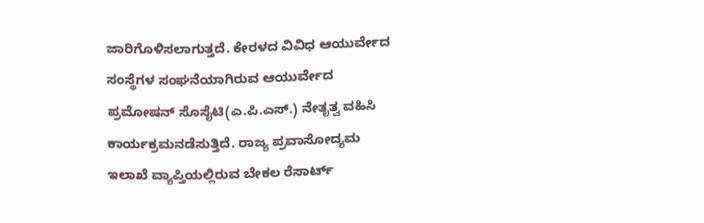ಜಾರಿಗೊಳಿಸಲಾಗುತ್ತದೆ. ಕೇರಳದ ವಿವಿಧ ಆಯುರ್ವೇದ ಸಂಸ್ಥೆಗಳ ಸಂಘನೆಯಾಗಿರುವ ಆಯುರ್ವೇದ ಪ್ರಮೋಷನ್ ಸೊಸೈಟಿ(ಎ.ಪಿ.ಎಸ್.) ನೇತೃತ್ವ ವಹಿಸಿ ಕಾರ್ಯಕ್ರಮನಡೆಸುತ್ತಿದೆ. ರಾಜ್ಯ ಪ್ರವಾಸೋದ್ಯಮ ಇಲಾಖೆ ವ್ಯಾಪ್ತಿಯಲ್ಲಿರುವ ಬೇಕಲ ರೆಸಾರ್ಟ್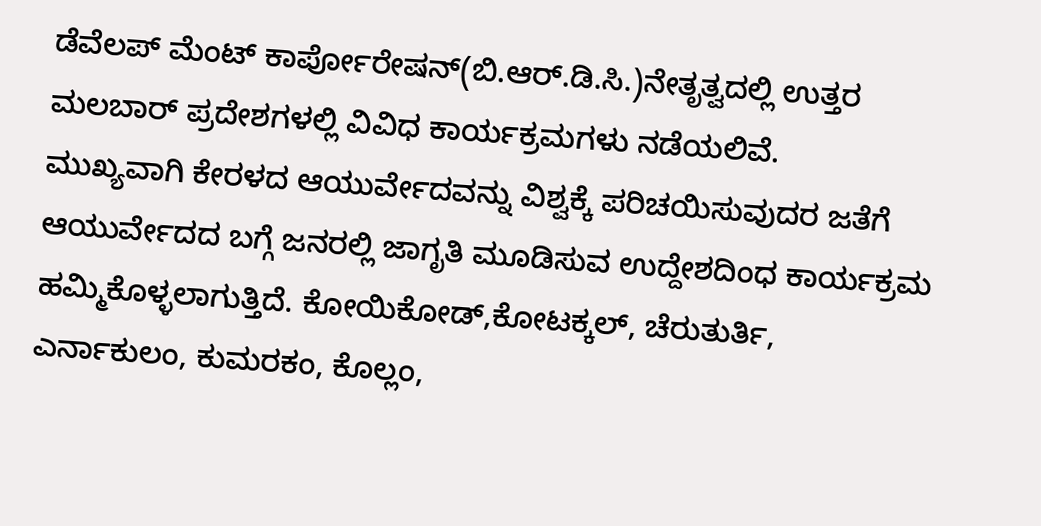ಡೆವೆಲಪ್ ಮೆಂಟ್ ಕಾರ್ಪೋರೇಷನ್(ಬಿ.ಆರ್.ಡಿ.ಸಿ.)ನೇತೃತ್ವದಲ್ಲಿ ಉತ್ತರ ಮಲಬಾರ್ ಪ್ರದೇಶಗಳಲ್ಲಿ ವಿವಿಧ ಕಾರ್ಯಕ್ರಮಗಳು ನಡೆಯಲಿವೆ.
ಮುಖ್ಯವಾಗಿ ಕೇರಳದ ಆಯುರ್ವೇದವನ್ನು ವಿಶ್ವಕ್ಕೆ ಪರಿಚಯಿಸುವುದರ ಜತೆಗೆ ಆಯುರ್ವೇದದ ಬಗ್ಗೆ ಜನರಲ್ಲಿ ಜಾಗೃತಿ ಮೂಡಿಸುವ ಉದ್ದೇಶದಿಂಧ ಕಾರ್ಯಕ್ರಮ ಹಮ್ಮಿಕೊಳ್ಳಲಾಗುತ್ತಿದೆ. ಕೋಯಿಕೋಡ್,ಕೋಟಕ್ಕಲ್, ಚೆರುತುರ್ತಿ, ಎರ್ನಾಕುಲಂ, ಕುಮರಕಂ, ಕೊಲ್ಲಂ,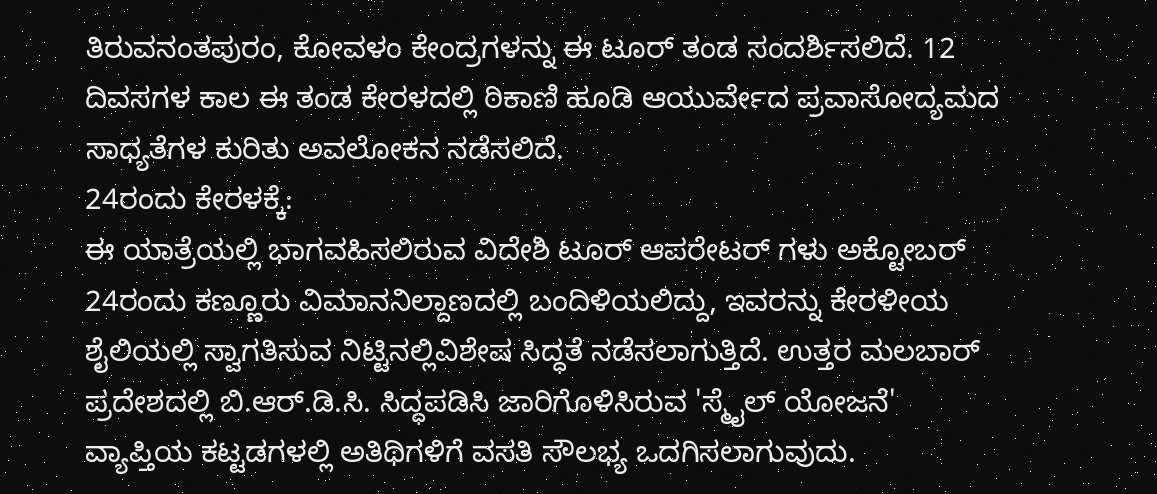ತಿರುವನಂತಪುರಂ, ಕೋವಳಂ ಕೇಂದ್ರಗಳನ್ನು ಈ ಟೂರ್ ತಂಡ ಸಂದರ್ಶಿಸಲಿದೆ. 12 ದಿವಸಗಳ ಕಾಲ ಈ ತಂಡ ಕೇರಳದಲ್ಲಿ ಠಿಕಾಣಿ ಹೂಡಿ ಆಯುರ್ವೇದ ಪ್ರವಾಸೋದ್ಯಮದ ಸಾಧ್ಯತೆಗಳ ಕುರಿತು ಅವಲೋಕನ ನಡೆಸಲಿದೆ.
24ರಂದು ಕೇರಳಕ್ಕೆ:
ಈ ಯಾತ್ರೆಯಲ್ಲಿ ಭಾಗವಹಿಸಲಿರುವ ವಿದೇಶಿ ಟೂರ್ ಆಪರೇಟರ್ ಗಳು ಅಕ್ಟೋಬರ್ 24ರಂದು ಕಣ್ಣೂರು ವಿಮಾನನಿಲ್ದಾಣದಲ್ಲಿ ಬಂದಿಳಿಯಲಿದ್ದು, ಇವರನ್ನು ಕೇರಳೀಯ ಶೈಲಿಯಲ್ಲಿ ಸ್ವಾಗತಿಸುವ ನಿಟ್ಟಿನಲ್ಲಿವಿಶೇಷ ಸಿದ್ಧತೆ ನಡೆಸಲಾಗುತ್ತಿದೆ. ಉತ್ತರ ಮಲಬಾರ್ ಪ್ರದೇಶದಲ್ಲಿ ಬಿ.ಆರ್.ಡಿ.ಸಿ. ಸಿದ್ಧಪಡಿಸಿ ಜಾರಿಗೊಳಿಸಿರುವ 'ಸ್ಮೈಲ್ ಯೋಜನೆ' ವ್ಯಾಪ್ತಿಯ ಕಟ್ಟಡಗಳಲ್ಲಿ ಅತಿಥಿಗಳಿಗೆ ವಸತಿ ಸೌಲಭ್ಯ ಒದಗಿಸಲಾಗುವುದು.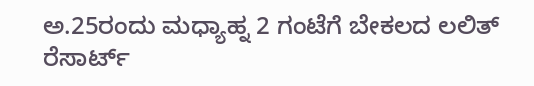ಅ.25ರಂದು ಮಧ್ಯಾಹ್ನ 2 ಗಂಟೆಗೆ ಬೇಕಲದ ಲಲಿತ್ ರೆಸಾರ್ಟ್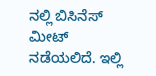ನಲ್ಲಿ ಬಿಸಿನೆಸ್ ಮೀಟ್ ನಡೆಯಲಿದೆ. ಇಲ್ಲಿ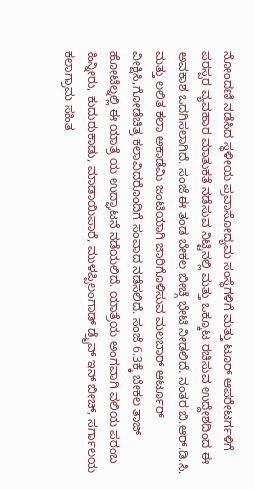ನೋಂದಣಿ ನಡೆಸಿದ ಸ್ಥಳೀಯ ಪ್ರವಾಸೋದ್ಯಮ ಸಂಸ್ಥೆಗಳಿಗೆ ಮತ್ತು ಟೂರ್ ಆಪರೇಟರ್ಗಳಿಗೆ ಪರಸ್ಪರ ವ್ಯವಹಾರ ಮಾತುಕತೆ ನಡೆಸುವ ನಿಟ್ಟಿನಲ್ಲಿ ಮತ್ತು ಒಕ್ಕೂಟ ರಚಿಸುವ ಉದ್ದೇಶದಿಂದ ಈ ಅವಕಾಶ ಒದಗಿಸಲಾಗಿದೆ. ಸಂಜೆ ಈ ತಂಡ ಬೇಕಲ ಬೀಚ್ಗೆ ಭೇಟಿ ನೀಡಲಿದೆ. ನಂತರ ಬಿ.ಆರ್.ಡಿ.ಸಿ. ಮತ್ತು ಲಲಿತ ಕಲಾ ಅಕಾಡೆಮಿ ಜಂಟಿಯಾಗಿ ಜಾರಿಗೊಳಿಸುವ ಮಲಬಾರ್ ಆರ್ಟೂರ್ ವೀಕ್ಷಿಸಿ,ಗೋಡೆಚಿತ್ರ ಕಲಾವಿದರೊಂದಿಗೆ ಸಂವಾದ ನಡೆಸಲಿದೆ. ಸಂಜೆ 6.3ಕ್ಕೆ ಬೇಕಲ ತಾಜ್ ಹೋಟೆಲ್ನಲ್ಲಿ ಈ ಯಾತ್ರೆ ಯ ಉದ್ಘಾಟನೆ ನಡೆಯಲಿದೆ. ಯಾತ್ರೆಯ ಅಂಗವಾಗಿ ವಲಿಯ ಪರಂಬ ಹಿನ್ನೀರು, ಕುದುರುಕಾಡು, ಮಾಡಾಯಿಪಾರೆ, ಮುಳಪ್ಪಿಲಂಗಾಡ್ ಡ್ರೈವ್ ಇನ್ ಬೀಚ್, ಸರ್ಗಾಲಯ ಕಲಾಗ್ರಾಮ ಸಹಿತ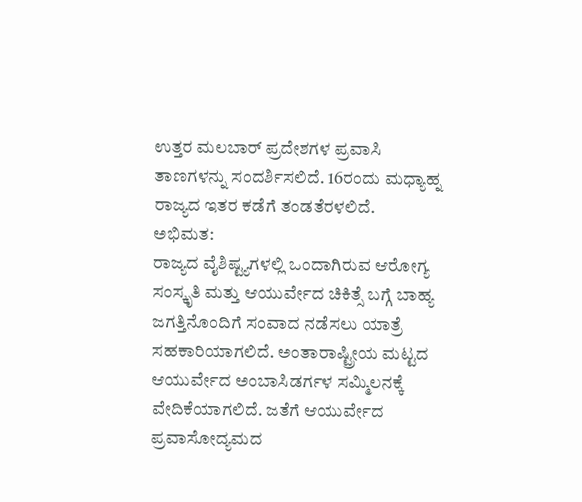ಉತ್ತರ ಮಲಬಾರ್ ಪ್ರದೇಶಗಳ ಪ್ರವಾಸಿ ತಾಣಗಳನ್ನು ಸಂದರ್ಶಿಸಲಿದೆ. 16ರಂದು ಮಧ್ಯಾಹ್ನ ರಾಜ್ಯದ ಇತರ ಕಡೆಗೆ ತಂಡತೆರಳಲಿದೆ.
ಅಭಿಮತ:
ರಾಜ್ಯದ ವೈಶಿಷ್ಟ್ಯಗಳಲ್ಲಿ ಒಂದಾಗಿರುವ ಆರೋಗ್ಯ ಸಂಸ್ಕೃತಿ ಮತ್ತು ಆಯುರ್ವೇದ ಚಿಕಿತ್ಸೆ ಬಗ್ಗೆ ಬಾಹ್ಯ ಜಗತ್ತಿನೊಂದಿಗೆ ಸಂವಾದ ನಡೆಸಲು ಯಾತ್ರೆ ಸಹಕಾರಿಯಾಗಲಿದೆ. ಅಂತಾರಾಷ್ಟ್ರೀಯ ಮಟ್ಟದ ಆಯುರ್ವೇದ ಅಂಬಾಸಿಡರ್ಗಳ ಸಮ್ಮಿಲನಕ್ಕೆ ವೇದಿಕೆಯಾಗಲಿದೆ. ಜತೆಗೆ ಆಯುರ್ವೇದ ಪ್ರವಾಸೋದ್ಯಮದ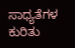ಸಾಧ್ಯತೆಗಳ ಕುರಿತು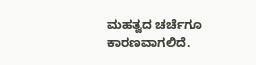ಮಹತ್ವದ ಚರ್ಚೆಗೂ ಕಾರಣವಾಗಲಿದೆ.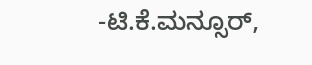-ಟಿ.ಕೆ.ಮನ್ಸೂರ್,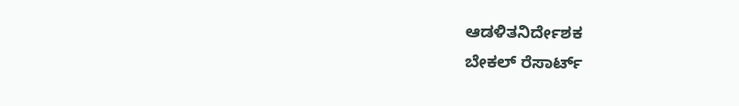ಆಡಳಿತನಿರ್ದೇಶಕ
ಬೇಕಲ್ ರೆಸಾರ್ಟ್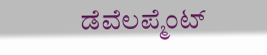ಡೆವೆಲಪ್ಮೆಂಟ್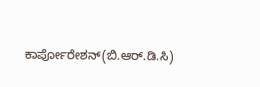ಕಾರ್ಪೋರೇಶನ್(ಬಿ.ಆರ್.ಡಿ.ಸಿ)